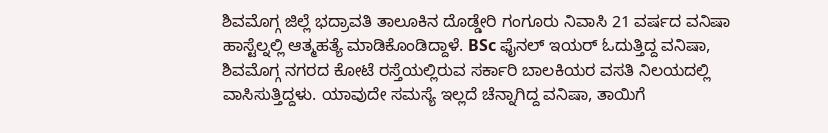ಶಿವಮೊಗ್ಗ ಜಿಲ್ಲೆ ಭದ್ರಾವತಿ ತಾಲೂಕಿನ ದೊಡ್ಡೇರಿ ಗಂಗೂರು ನಿವಾಸಿ 21 ವರ್ಷದ ವನಿಷಾ ಹಾಸ್ಟೆಲ್ನಲ್ಲಿ ಆತ್ಮಹತ್ಯೆ ಮಾಡಿಕೊಂಡಿದ್ದಾಳೆ. BSc ಫೈನಲ್ ಇಯರ್ ಓದುತ್ತಿದ್ದ ವನಿಷಾ, ಶಿವಮೊಗ್ಗ ನಗರದ ಕೋಟೆ ರಸ್ತೆಯಲ್ಲಿರುವ ಸರ್ಕಾರಿ ಬಾಲಕಿಯರ ವಸತಿ ನಿಲಯದಲ್ಲಿ ವಾಸಿಸುತ್ತಿದ್ದಳು. ಯಾವುದೇ ಸಮಸ್ಯೆ ಇಲ್ಲದೆ ಚೆನ್ನಾಗಿದ್ದ ವನಿಷಾ, ತಾಯಿಗೆ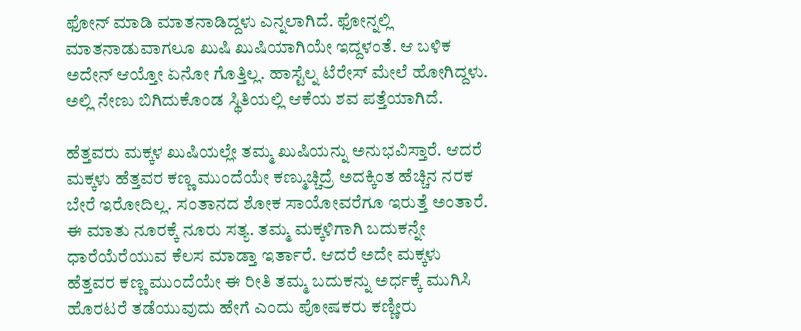ಫೋನ್ ಮಾಡಿ ಮಾತನಾಡಿದ್ದಳು ಎನ್ನಲಾಗಿದೆ. ಫೋನ್ನಲ್ಲಿ ಮಾತನಾಡುವಾಗಲೂ ಖುಷಿ ಖುಷಿಯಾಗಿಯೇ ಇದ್ದಳಂತೆ. ಆ ಬಳಿಕ ಅದೇನ್ ಆಯ್ತೋ ಏನೋ ಗೊತ್ತಿಲ್ಲ. ಹಾಸ್ಟೆಲ್ನ ಟೆರೇಸ್ ಮೇಲೆ ಹೋಗಿದ್ದಳು. ಅಲ್ಲಿ ನೇಣು ಬಿಗಿದುಕೊಂಡ ಸ್ಥಿತಿಯಲ್ಲಿ ಆಕೆಯ ಶವ ಪತ್ತೆಯಾಗಿದೆ.

ಹೆತ್ತವರು ಮಕ್ಕಳ ಖುಷಿಯಲ್ಲೇ ತಮ್ಮ ಖುಷಿಯನ್ನು ಅನುಭವಿಸ್ತಾರೆ. ಆದರೆ ಮಕ್ಕಳು ಹೆತ್ತವರ ಕಣ್ಣ ಮುಂದೆಯೇ ಕಣ್ಮುಚ್ಚಿದ್ರೆ ಅದಕ್ಕಿಂತ ಹೆಚ್ಚಿನ ನರಕ ಬೇರೆ ಇರೋದಿಲ್ಲ. ಸಂತಾನದ ಶೋಕ ಸಾಯೋವರೆಗೂ ಇರುತ್ತೆ ಅಂತಾರೆ. ಈ ಮಾತು ನೂರಕ್ಕೆ ನೂರು ಸತ್ಯ. ತಮ್ಮ ಮಕ್ಕಳಿಗಾಗಿ ಬದುಕನ್ನೇ ಧಾರೆಯೆರೆಯುವ ಕೆಲಸ ಮಾಡ್ತಾ ಇರ್ತಾರೆ. ಆದರೆ ಅದೇ ಮಕ್ಕಳು ಹೆತ್ತವರ ಕಣ್ಣ ಮುಂದೆಯೇ ಈ ರೀತಿ ತಮ್ಮ ಬದುಕನ್ನು ಅರ್ಧಕ್ಕೆ ಮುಗಿಸಿ ಹೊರಟರೆ ತಡೆಯುವುದು ಹೇಗೆ ಎಂದು ಪೋಷಕರು ಕಣ್ಣೀರು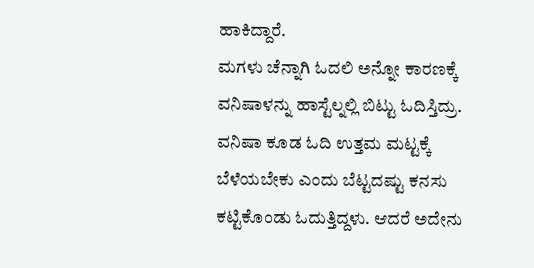ಹಾಕಿದ್ದಾರೆ.
ಮಗಳು ಚೆನ್ನಾಗಿ ಓದಲಿ ಅನ್ನೋ ಕಾರಣಕ್ಕೆ ವನಿಷಾಳನ್ನು ಹಾಸ್ಟೆಲ್ನಲ್ಲಿ ಬಿಟ್ಟು ಓದಿಸ್ತಿದ್ರು. ವನಿಷಾ ಕೂಡ ಓದಿ ಉತ್ತಮ ಮಟ್ಟಕ್ಕೆ ಬೆಳೆಯಬೇಕು ಎಂದು ಬೆಟ್ಟದಷ್ಟು ಕನಸು ಕಟ್ಟಿಕೊಂಡು ಓದುತ್ತಿದ್ದಳು. ಆದರೆ ಅದೇನು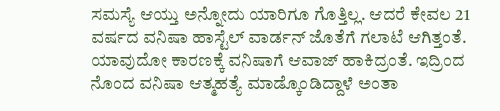ಸಮಸ್ಯೆ ಆಯ್ತು ಅನ್ನೋದು ಯಾರಿಗೂ ಗೊತ್ತಿಲ್ಲ. ಆದರೆ ಕೇವಲ 21 ವರ್ಷದ ವನಿಷಾ ಹಾಸ್ಟೆಲ್ ವಾರ್ಡನ್ ಜೊತೆಗೆ ಗಲಾಟೆ ಆಗಿತ್ತಂತೆ. ಯಾವುದೋ ಕಾರಣಕ್ಕೆ ವನಿಷಾಗೆ ಆವಾಜ್ ಹಾಕಿದ್ರಂತೆ. ಇದ್ರಿಂದ ನೊಂದ ವನಿಷಾ ಆತ್ಮಹತ್ಯೆ ಮಾಡ್ಕೊಂಡಿದ್ದಾಳೆ ಅಂತಾ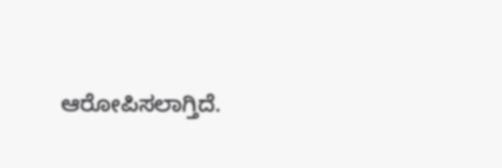ಆರೋಪಿಸಲಾಗ್ತಿದೆ.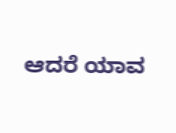ಆದರೆ ಯಾವ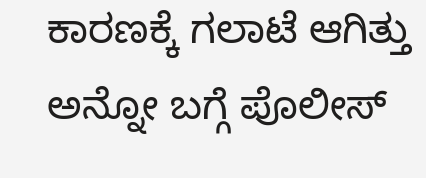ಕಾರಣಕ್ಕೆ ಗಲಾಟೆ ಆಗಿತ್ತು ಅನ್ನೋ ಬಗ್ಗೆ ಪೊಲೀಸ್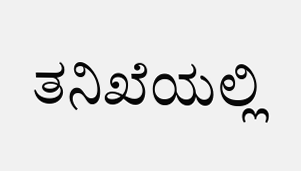ತನಿಖೆಯಲ್ಲಿ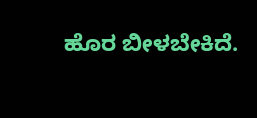ಹೊರ ಬೀಳಬೇಕಿದೆ.